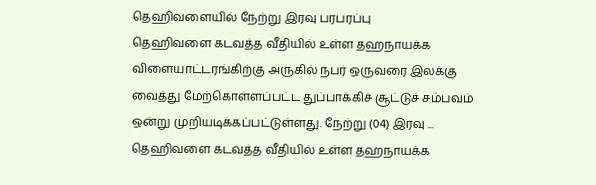தெஹிவளையில் நேற்று இரவு பரபரப்பு
தெஹிவளை கடவத்த வீதியில் உள்ள தஹநாயக்க விளையாட்டரங்கிற்கு அருகில் நபர் ஒருவரை இலக்கு வைத்து மேற்கொள்ளப்பட்ட துப்பாக்கிச் சூட்டுச் சம்பவம் ஒன்று முறியடிக்கப்பட்டுள்ளது. நேற்று (04) இரவு ...
தெஹிவளை கடவத்த வீதியில் உள்ள தஹநாயக்க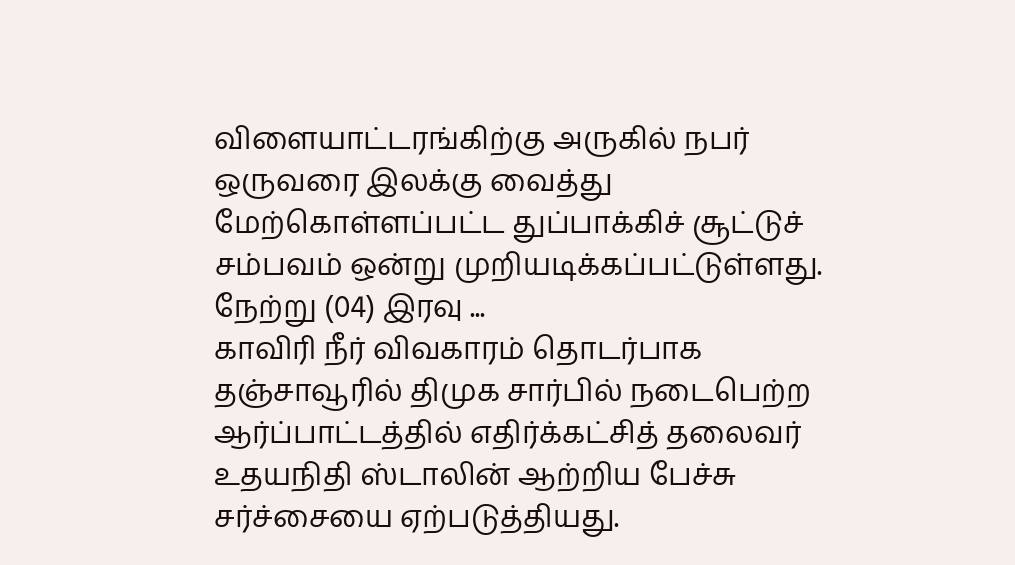விளையாட்டரங்கிற்கு அருகில் நபர் ஒருவரை இலக்கு வைத்து மேற்கொள்ளப்பட்ட துப்பாக்கிச் சூட்டுச் சம்பவம் ஒன்று முறியடிக்கப்பட்டுள்ளது. நேற்று (04) இரவு ...
காவிரி நீர் விவகாரம் தொடர்பாக தஞ்சாவூரில் திமுக சார்பில் நடைபெற்ற ஆர்ப்பாட்டத்தில் எதிர்க்கட்சித் தலைவர் உதயநிதி ஸ்டாலின் ஆற்றிய பேச்சு சர்ச்சையை ஏற்படுத்தியது.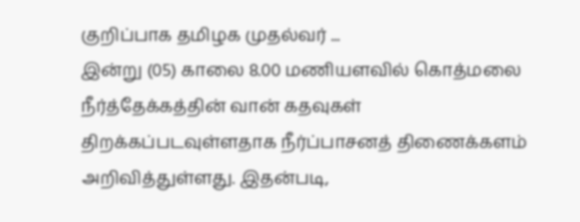குறிப்பாக தமிழக முதல்வர் ...
இன்று (05) காலை 8.00 மணியளவில் கொத்மலை நீர்த்தேக்கத்தின் வான் கதவுகள் திறக்கப்படவுள்ளதாக நீர்ப்பாசனத் திணைக்களம் அறிவித்துள்ளது. இதன்படி,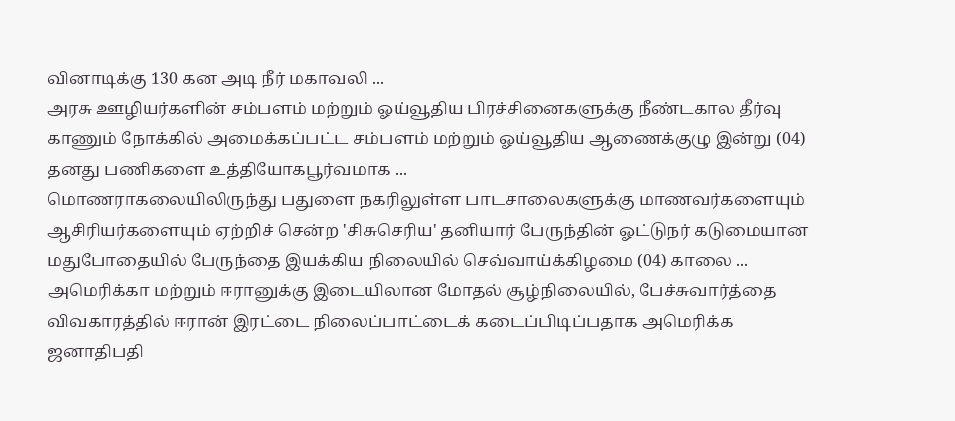வினாடிக்கு 130 கன அடி நீர் மகாவலி ...
அரசு ஊழியர்களின் சம்பளம் மற்றும் ஓய்வூதிய பிரச்சினைகளுக்கு நீண்டகால தீர்வு காணும் நோக்கில் அமைக்கப்பட்ட சம்பளம் மற்றும் ஓய்வூதிய ஆணைக்குழு இன்று (04) தனது பணிகளை உத்தியோகபூர்வமாக ...
மொணராகலையிலிருந்து பதுளை நகரிலுள்ள பாடசாலைகளுக்கு மாணவர்களையும் ஆசிரியர்களையும் ஏற்றிச் சென்ற 'சிசுசெரிய' தனியார் பேருந்தின் ஓட்டுநர் கடுமையான மதுபோதையில் பேருந்தை இயக்கிய நிலையில் செவ்வாய்க்கிழமை (04) காலை ...
அமெரிக்கா மற்றும் ஈரானுக்கு இடையிலான மோதல் சூழ்நிலையில், பேச்சுவார்த்தை விவகாரத்தில் ஈரான் இரட்டை நிலைப்பாட்டைக் கடைப்பிடிப்பதாக அமெரிக்க ஜனாதிபதி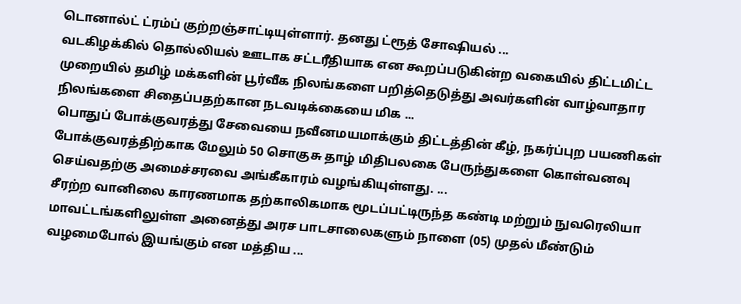டொனால்ட் ட்ரம்ப் குற்றஞ்சாட்டியுள்ளார். தனது ட்ரூத் சோஷியல் ...
வடகிழக்கில் தொல்லியல் ஊடாக சட்டரீதியாக என கூறப்படுகின்ற வகையில் திட்டமிட்ட முறையில் தமிழ் மக்களின் பூர்வீக நிலங்களை பறித்தெடுத்து அவர்களின் வாழ்வாதார நிலங்களை சிதைப்பதற்கான நடவடிக்கையை மிக ...
பொதுப் போக்குவரத்து சேவையை நவீனமயமாக்கும் திட்டத்தின் கீழ், நகர்ப்புற பயணிகள் போக்குவரத்திற்காக மேலும் 50 சொகுசு தாழ் மிதிபலகை பேருந்துகளை கொள்வனவு செய்வதற்கு அமைச்சரவை அங்கீகாரம் வழங்கியுள்ளது. ...
சீரற்ற வானிலை காரணமாக தற்காலிகமாக மூடப்பட்டிருந்த கண்டி மற்றும் நுவரெலியா மாவட்டங்களிலுள்ள அனைத்து அரச பாடசாலைகளும் நாளை (05) முதல் மீண்டும் வழமைபோல் இயங்கும் என மத்திய ...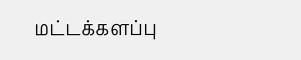மட்டக்களப்பு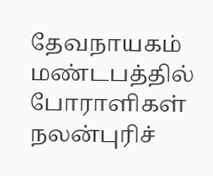தேவநாயகம் மண்டபத்தில் போராளிகள் நலன்புரிச்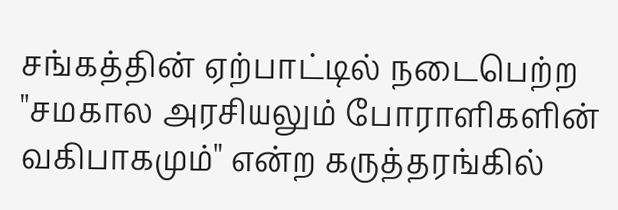சங்கத்தின் ஏற்பாட்டில் நடைபெற்ற "சமகால அரசியலும் போராளிகளின் வகிபாகமும்" என்ற கருத்தரங்கில்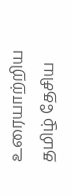உரையாற்றிய தமிழ் தேசிய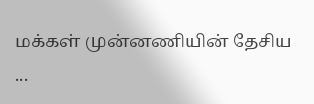மக்கள் முன்னணியின் தேசிய ...